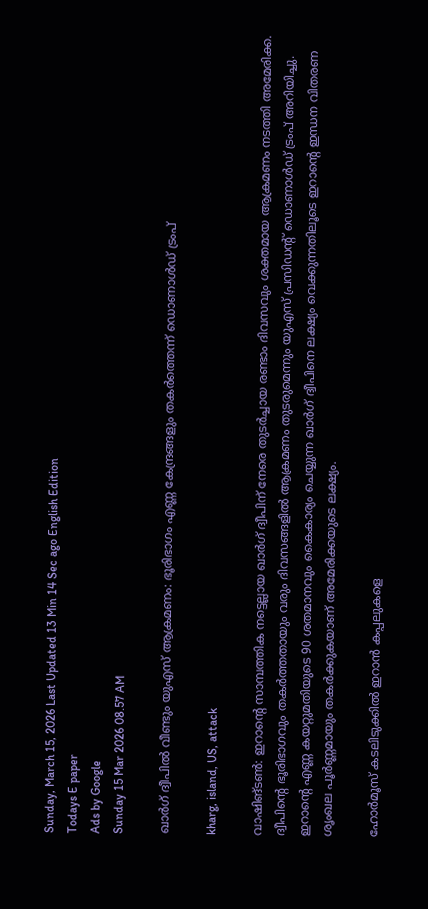Sunday, March 15, 2026 Last Updated 13 Min 14 Sec ago English Edition
Todays E paper
Ads by Google
Sunday 15 Mar 2026 08.57 AM

ഖാര്‍ഗ് ദ്വീപില്‍ വീണ്ടും യുഎസ് ആക്രമണം: ഭൂരിഭാഗം എണ്ണ കേന്ദ്രങ്ങളും തകര്‍ത്തെന്ന് ഡൊണാള്‍ഡ് ട്രംപ്

kharg, island, US, attack

വാഷിങ്ടണ്‍: ഇറാന്റെ സാമ്പത്തിക നട്ടെല്ലായ ഖാര്‍ഗ് ദ്വീപിന് നേരെ തുടര്‍ച്ചായ രണ്ടാം ദിവസവും ശക്തമായ ആക്രമണം നടത്തി അമേരിക്ക. ദ്വീപിന്റെ ഭൂരിഭാഗവും തകര്‍ത്തതായും വരും ദിവസങ്ങളില്‍ ആക്രമണം തുടരുമെന്നും യുഎസ് പ്രസിഡന്റ് ഡൊണാള്‍ഡ് ട്രംപ് അറിയിച്ചു. ഇറാന്റെ എണ്ണ കയറ്റുമതിയുടെ 90 ശതമാനവും കൈകാര്യം ചെയ്യുന്ന ഖാര്‍ഗ് ദ്വീപിനെ ലക്ഷ്യം വെക്കുന്നതിലൂടെ ഇറാന്റെ ഇന്ധന വിതരണ ശൃംഖല പൂര്‍ണ്ണമായും തകര്‍ക്കുകയാണ് അമേരിക്കയുടെ ലക്ഷ്യം.

ഹോര്‍മൂസ് കടലിടുക്കില്‍ ഇറാന്‍ കപ്പലുകളെ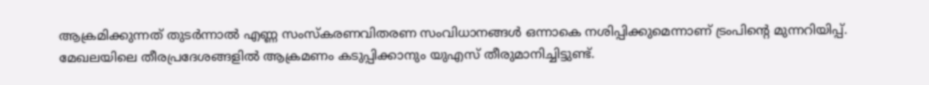ആക്രമിക്കുന്നത് തുടര്‍ന്നാല്‍ എണ്ണ സംസ്‌കരണവിതരണ സംവിധാനങ്ങള്‍ ഒന്നാകെ നശിപ്പിക്കുമെന്നാണ് ട്രംപിന്റെ മുന്നറിയിപ്പ്. മേഖലയിലെ തീരപ്രദേശങ്ങളില്‍ ആക്രമണം കടുപ്പിക്കാനും യുഎസ് തീരുമാനിച്ചിട്ടുണ്ട്.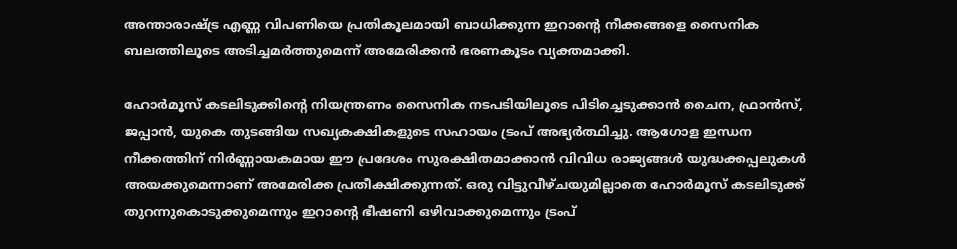അന്താരാഷ്ട്ര എണ്ണ വിപണിയെ പ്രതികൂലമായി ബാധിക്കുന്ന ഇറാന്റെ നീക്കങ്ങളെ സൈനിക ബലത്തിലൂടെ അടിച്ചമര്‍ത്തുമെന്ന് അമേരിക്കന്‍ ഭരണകൂടം വ്യക്തമാക്കി.

ഹോര്‍മൂസ് കടലിടുക്കിന്റെ നിയന്ത്രണം സൈനിക നടപടിയിലൂടെ പിടിച്ചെടുക്കാന്‍ ചൈന, ഫ്രാന്‍സ്, ജപ്പാന്‍, യുകെ തുടങ്ങിയ സഖ്യകക്ഷികളുടെ സഹായം ട്രംപ് അഭ്യര്‍ത്ഥിച്ചു. ആഗോള ഇന്ധന നീക്കത്തിന് നിര്‍ണ്ണായകമായ ഈ പ്രദേശം സുരക്ഷിതമാക്കാന്‍ വിവിധ രാജ്യങ്ങള്‍ യുദ്ധക്കപ്പലുകള്‍ അയക്കുമെന്നാണ് അമേരിക്ക പ്രതീക്ഷിക്കുന്നത്. ഒരു വിട്ടുവീഴ്ചയുമില്ലാതെ ഹോര്‍മൂസ് കടലിടുക്ക് തുറന്നുകൊടുക്കുമെന്നും ഇറാന്റെ ഭീഷണി ഒഴിവാക്കുമെന്നും ട്രംപ്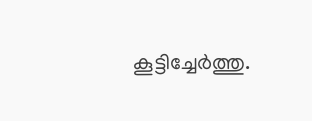കൂട്ടിച്ചേര്‍ത്തു.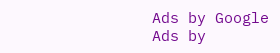Ads by Google
Ads by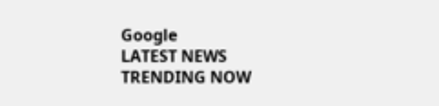Google
LATEST NEWS
TRENDING NOW